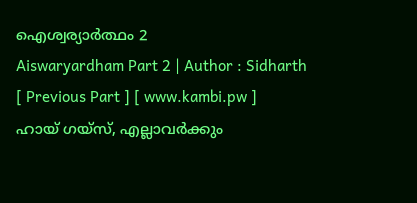ഐശ്വര്യാർത്ഥം 2
Aiswaryardham Part 2 | Author : Sidharth
[ Previous Part ] [ www.kambi.pw ]
ഹായ് ഗയ്സ്, എല്ലാവർക്കും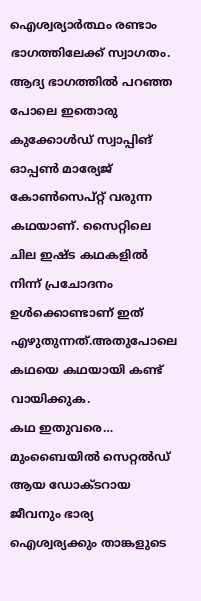ഐശ്വര്യാർത്ഥം രണ്ടാം ഭാഗത്തിലേക്ക് സ്വാഗതം. ആദ്യ ഭാഗത്തിൽ പറഞ്ഞ പോലെ ഇതൊരു കുക്കോൾഡ് സ്വാപ്പിങ് ഓപ്പൺ മാര്യേജ് കോൺസെപ്റ്റ് വരുന്ന കഥയാണ്. സൈറ്റിലെ ചില ഇഷ്ട കഥകളിൽ നിന്ന് പ്രചോദനം ഉൾക്കൊണ്ടാണ് ഇത് എഴുതുന്നത്.അതുപോലെ കഥയെ കഥയായി കണ്ട് വായിക്കുക.
കഥ ഇതുവരെ…
മുംബൈയിൽ സെറ്റൽഡ് ആയ ഡോക്ടറായ ജീവനും ഭാര്യ ഐശ്വര്യക്കും താങ്കളുടെ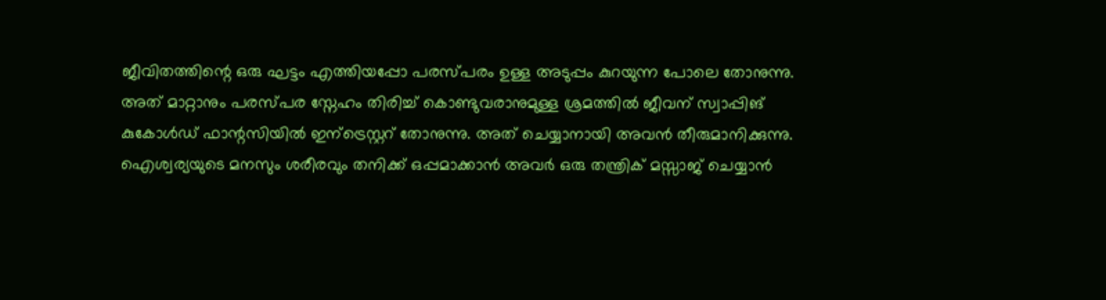ജീവിതത്തിന്റെ ഒരു ഘട്ടം എത്തിയപ്പോ പരസ്പരം ഉള്ള അടുപ്പം കുറയുന്ന പോലെ തോനുന്നു. അത് മാറ്റാനും പരസ്പര സ്നേഹം തിരിച്ച് കൊണ്ടുവരാനുമുള്ള ശ്രമത്തിൽ ജീവന് സ്വാപ്പിങ് കുകോൾഡ് ഫാന്റസിയിൽ ഇന്ട്രെസ്റ്ററ് തോനുന്നു. അത് ചെയ്യാനായി അവൻ തീരുമാനിക്കുന്നു. ഐശ്വര്യയുടെ മനസും ശരീരവും തനിക്ക് ഒപ്പമാക്കാൻ അവർ ഒരു തന്ത്രിക് മസ്സാജ് ചെയ്യാൻ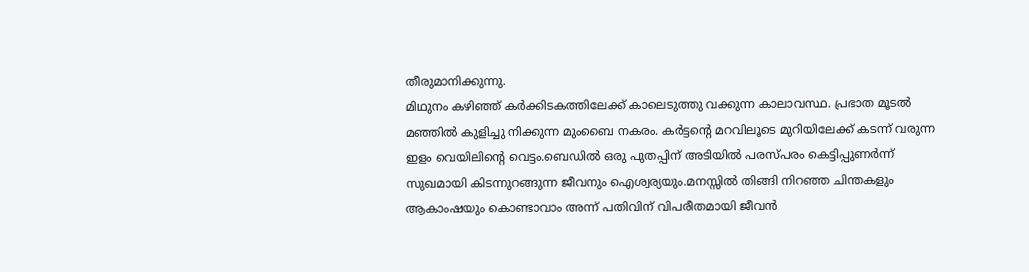തീരുമാനിക്കുന്നു.
മിഥുനം കഴിഞ്ഞ് കർക്കിടകത്തിലേക്ക് കാലെടുത്തു വക്കുന്ന കാലാവസ്ഥ. പ്രഭാത മൂടൽ മഞ്ഞിൽ കുളിച്ചു നിക്കുന്ന മുംബൈ നകരം. കർട്ടന്റെ മറവിലൂടെ മുറിയിലേക്ക് കടന്ന് വരുന്ന ഇളം വെയിലിന്റെ വെട്ടം.ബെഡിൽ ഒരു പുതപ്പിന് അടിയിൽ പരസ്പരം കെട്ടിപ്പുണർന്ന് സുഖമായി കിടന്നുറങ്ങുന്ന ജീവനും ഐശ്വര്യയും.മനസ്സിൽ തിങ്ങി നിറഞ്ഞ ചിന്തകളും ആകാംഷയും കൊണ്ടാവാം അന്ന് പതിവിന് വിപരീതമായി ജീവൻ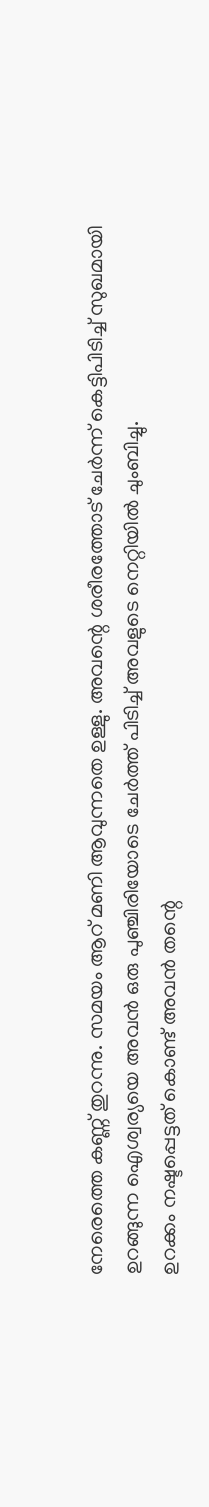നേരെത്തെ കണ്ണ് തുറന്നു. സമയം ആറ് മണി ആവുന്നതെ ഉള്ളു. അവന്റെ ശരീരത്തോട് ചേർന്ന് കെട്ടിപിടിച്ച് സുഖമായി ഉറങ്ങുന്ന ഐശ്വര്യയെ അവൻ ഒരു പുഞ്ചിരിയോടെ ചേർത്ത് പിടിച്ച് അവളുടെ നെറ്റിയിൽ ചുംബിച്ചു.
ഉറക്കം നഷ്ടപ്പെട്ടത് കൊണ്ട് അവൻ തന്റെ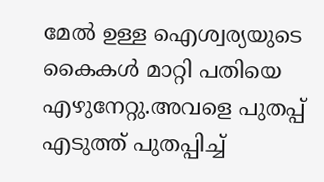മേൽ ഉള്ള ഐശ്വര്യയുടെ കൈകൾ മാറ്റി പതിയെ എഴുനേറ്റു.അവളെ പുതപ്പ് എടുത്ത് പുതപ്പിച്ച്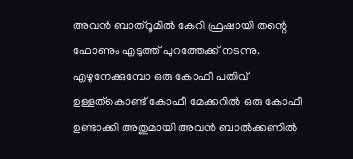അവൻ ബാത്റൂമിൽ കേറി ഫ്രഷായി തന്റെ ഫോണും എടുത്ത് പുറത്തേക്ക് നടന്നു. എഴുനേക്കുമ്പോ ഒരു കോഫീ പതിവ് ഉള്ളത്കൊണ്ട് കോഫീ മേക്കറിൽ ഒരു കോഫീ ഉണ്ടാക്കി അതുമായി അവൻ ബാൽക്കണിൽ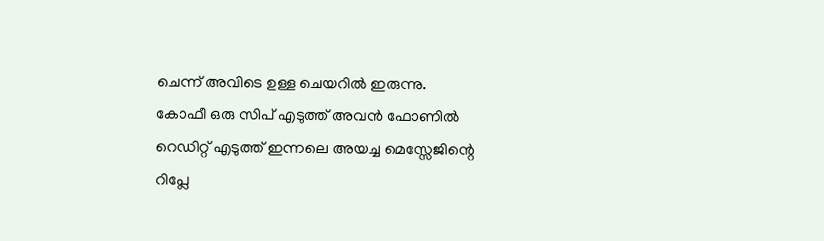ചെന്ന് അവിടെ ഉള്ള ചെയറിൽ ഇരുന്നു.
കോഫീ ഒരു സിപ് എടുത്ത് അവൻ ഫോണിൽ റെഡിറ്റ് എടുത്ത് ഇന്നലെ അയച്ച മെസ്സേജിന്റെ റിപ്ലേ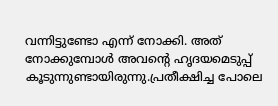വന്നിട്ടുണ്ടോ എന്ന് നോക്കി. അത് നോക്കുമ്പോൾ അവന്റെ ഹൃദയമെടുപ്പ് കൂടുന്നുണ്ടായിരുന്നു.പ്രതീക്ഷിച്ച പോലെ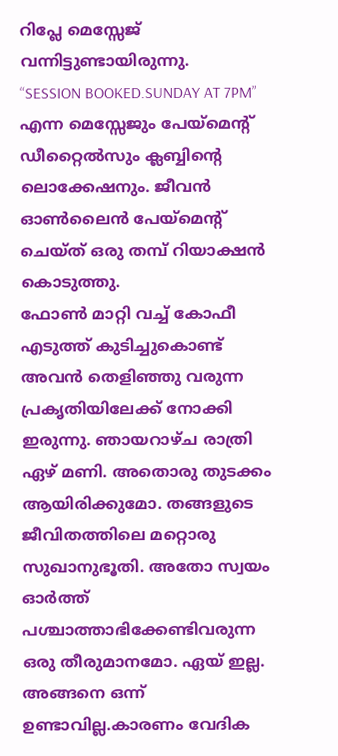റിപ്ലേ മെസ്സേജ് വന്നിട്ടുണ്ടായിരുന്നു.
“SESSION BOOKED.SUNDAY AT 7PM” എന്ന മെസ്സേജും പേയ്മെന്റ് ഡീറ്റൈൽസും ക്ലബ്ബിന്റെ ലൊക്കേഷനും. ജീവൻ ഓൺലൈൻ പേയ്മെന്റ് ചെയ്ത് ഒരു തമ്പ് റിയാക്ഷൻ കൊടുത്തു.
ഫോൺ മാറ്റി വച്ച് കോഫീ എടുത്ത് കുടിച്ചുകൊണ്ട് അവൻ തെളിഞ്ഞു വരുന്ന പ്രകൃതിയിലേക്ക് നോക്കി ഇരുന്നു. ഞായറാഴ്ച രാത്രി ഏഴ് മണി. അതൊരു തുടക്കം ആയിരിക്കുമോ. തങ്ങളുടെ ജീവിതത്തിലെ മറ്റൊരു സുഖാനുഭൂതി. അതോ സ്വയം ഓർത്ത് പശ്ചാത്താഭിക്കേണ്ടിവരുന്ന ഒരു തീരുമാനമോ. ഏയ് ഇല്ല. അങ്ങനെ ഒന്ന് ഉണ്ടാവില്ല.കാരണം വേദിക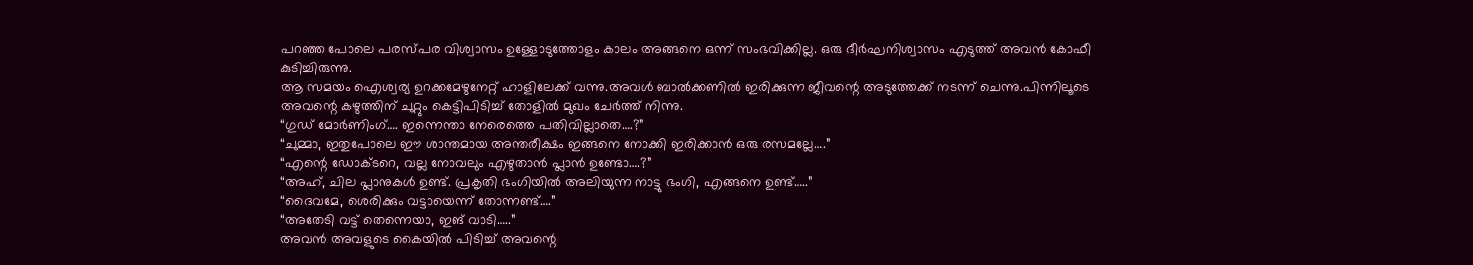പറഞ്ഞ പോലെ പരസ്പര വിശ്വാസം ഉള്ളോടുത്തോളം കാലം അങ്ങനെ ഒന്ന് സംഭവിക്കില്ല. ഒരു ദീർഘനിശ്വാസം എടുത്ത് അവൻ കോഫീ കുടിച്ചിരുന്നു.
ആ സമയം ഐശ്വര്യ ഉറക്കമേഴുനേറ്റ് ഹാളിലേക്ക് വന്നു.അവൾ ബാൽക്കണിൽ ഇരിക്കുന്ന ജീവന്റെ അടുത്തേക്ക് നടന്ന് ചെന്നു.പിന്നിലൂടെ അവന്റെ കഴുത്തിന് ചുറ്റും കെട്ടിപിടിച്ച് തോളിൽ മുഖം ചേർത്ത് നിന്നു.
“ഗുഡ് മോർണിംഗ്…. ഇന്നെന്താ നേരെത്തെ പതിവില്ലാതെ….?”
“ചുമ്മാ, ഇതുപോലെ ഈ ശാന്തമായ അന്തരീക്ഷം ഇങ്ങനെ നോക്കി ഇരിക്കാൻ ഒരു രസമല്ലേ….”
“എന്റെ ഡോക്ടറെ, വല്ല നോവലും എഴുതാൻ പ്ലാൻ ഉണ്ടോ….?”
“അഹ്, ചില പ്ലാനുകൾ ഉണ്ട്. പ്രകൃതി ഭംഗിയിൽ അലിയുന്ന നാട്ടു ഭംഗി, എങ്ങനെ ഉണ്ട്…..”
“ദൈവമേ, ശെരിക്കും വട്ടായെന്ന് തോന്നണ്ട്….”
“അതേടി വട്ട് തെന്നെയാ, ഇങ് വാടി…..”
അവൻ അവളുടെ കൈയിൽ പിടിച്ച് അവന്റെ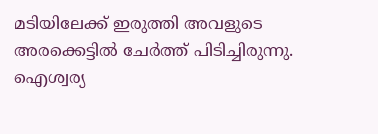മടിയിലേക്ക് ഇരുത്തി അവളുടെ അരക്കെട്ടിൽ ചേർത്ത് പിടിച്ചിരുന്നു. ഐശ്വര്യ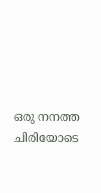ഒരു നനത്ത ചിരിയോടെ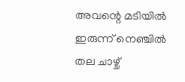അവന്റെ മടിയിൽ ഇരുന്ന് നെഞ്ചിൽ തല ചാഴ്ച്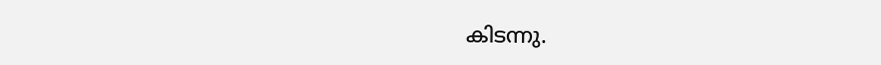കിടന്നു.